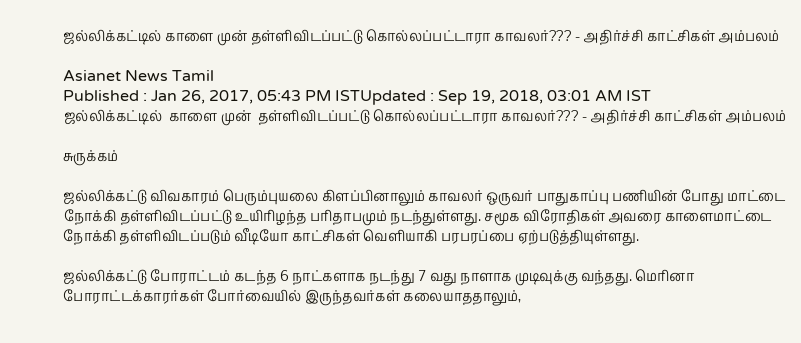ஜல்லிக்கட்டில் காளை முன் தள்ளிவிடப்பட்டு கொல்லப்பட்டாரா காவலர்??? - அதிர்ச்சி காட்சிகள் அம்பலம்

Asianet News Tamil
Published : Jan 26, 2017, 05:43 PM ISTUpdated : Sep 19, 2018, 03:01 AM IST
ஜல்லிக்கட்டில்  காளை முன்  தள்ளிவிடப்பட்டு கொல்லப்பட்டாரா காவலர்??? - அதிர்ச்சி காட்சிகள் அம்பலம்

சுருக்கம்

ஜல்லிக்கட்டு விவகாரம் பெரும்புயலை கிளப்பினாலும் காவலர் ஒருவர் பாதுகாப்பு பணியின் போது மாட்டை நோக்கி தள்ளிவிடப்பட்டு உயிரிழந்த பரிதாபமும் நடந்துள்ளது. சமூக விரோதிகள் அவரை காளைமாட்டை நோக்கி தள்ளிவிடப்படும் வீடியோ காட்சிகள் வெளியாகி பரபரப்பை ஏற்படுத்தியுள்ளது.

ஜல்லிக்கட்டு போராட்டம் கடந்த 6 நாட்களாக நடந்து 7 வது நாளாக முடிவுக்கு வந்தது. மெரினா போராட்டக்காரர்கள் போர்வையில் இருந்தவர்கள் கலையாததாலும்,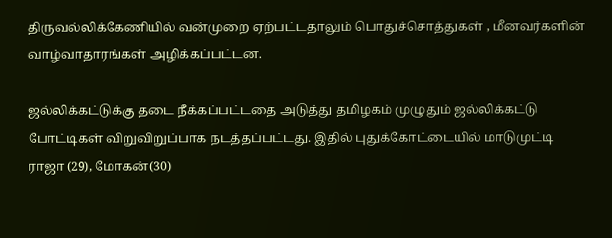திருவல்லிக்கேணியில் வன்முறை ஏற்பட்டதாலும் பொதுச்சொத்துகள் , மீனவர்களின் வாழ்வாதாரங்கள் அழிக்கப்பட்டன.

ஜல்லிக்கட்டுக்கு தடை நீக்கப்பட்டதை அடுத்து தமிழகம் முழுதும் ஜல்லிக்கட்டு போட்டிகள் விறுவிறுப்பாக நடத்தப்பட்டது. இதில் புதுக்கோட்டையில் மாடுமுட்டி ராஜா (29), மோகன்(30)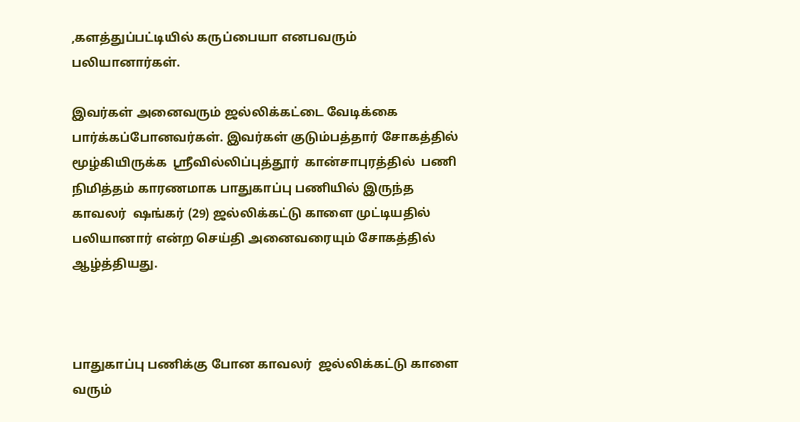,களத்துப்பட்டியில் கருப்பையா எனபவரும் பலியானார்கள்.

இவர்கள் அனைவரும் ஜல்லிக்கட்டை வேடிக்கை பார்க்கப்போனவர்கள். இவர்கள் குடும்பத்தார் சோகத்தில் மூழ்கியிருக்க  ஸ்ரீவில்லிப்புத்தூர்  கான்சாபுரத்தில்  பணி நிமித்தம் காரணமாக பாதுகாப்பு பணியில் இருந்த காவலர்  ஷங்கர் (29) ஜல்லிக்கட்டு காளை முட்டியதில் பலியானார் என்ற செய்தி அனைவரையும் சோகத்தில் ஆழ்த்தியது.



பாதுகாப்பு பணிக்கு போன காவலர்  ஜல்லிக்கட்டு காளை வரும்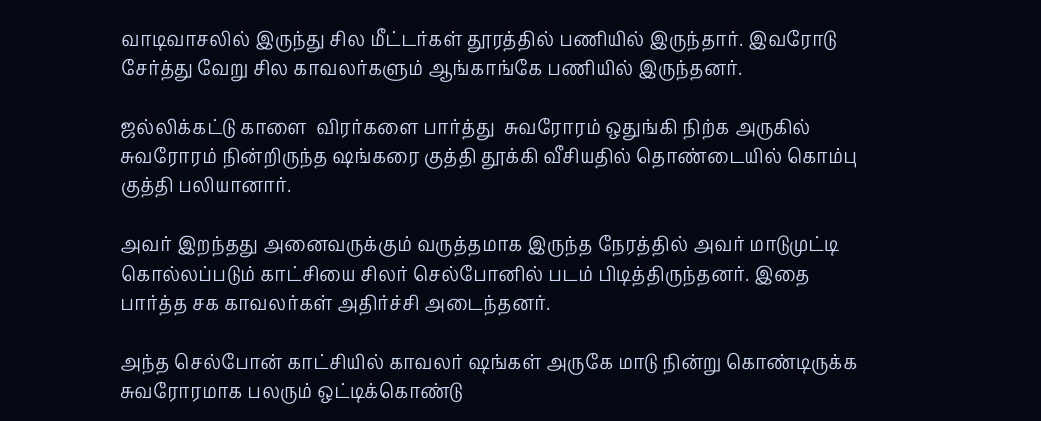வாடிவாசலில் இருந்து சில மீட்டர்கள் தூரத்தில் பணியில் இருந்தார். இவரோடு சேர்த்து வேறு சில காவலர்களும் ஆங்காங்கே பணியில் இருந்தனர்.

ஜல்லிக்கட்டு காளை  விரர்களை பார்த்து  சுவரோரம் ஒதுங்கி நிற்க அருகில் சுவரோரம் நின்றிருந்த ஷங்கரை குத்தி தூக்கி வீசியதில் தொண்டையில் கொம்பு குத்தி பலியானார்.

அவர் இறந்தது அனைவருக்கும் வருத்தமாக இருந்த நேரத்தில் அவர் மாடுமுட்டி கொல்லப்படும் காட்சியை சிலர் செல்போனில் படம் பிடித்திருந்தனர். இதை பார்த்த சக காவலர்கள் அதிர்ச்சி அடைந்தனர்.

அந்த செல்போன் காட்சியில் காவலர் ஷங்கள் அருகே மாடு நின்று கொண்டிருக்க சுவரோரமாக பலரும் ஒட்டிக்கொண்டு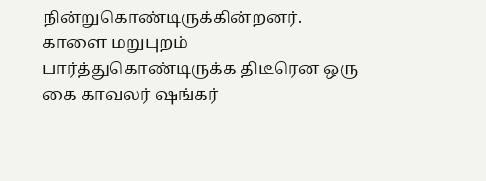நின்றுகொண்டிருக்கின்றனர். காளை மறுபுறம் பார்த்துகொண்டிருக்க திடீரென ஒரு கை காவலர் ஷங்கர்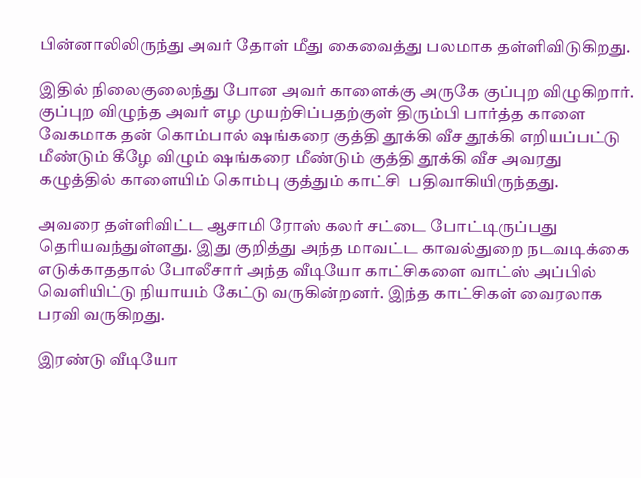பின்னாலிலிருந்து அவர் தோள் மீது கைவைத்து பலமாக தள்ளிவிடுகிறது.

இதில் நிலைகுலைந்து போன அவர் காளைக்கு அருகே குப்புற விழுகிறார். குப்புற விழுந்த அவர் எழ முயற்சிப்பதற்குள் திரும்பி பார்த்த காளை வேகமாக தன் கொம்பால் ஷங்கரை குத்தி தூக்கி வீச தூக்கி எறியப்பட்டு மீண்டும் கீழே விழும் ஷங்கரை மீண்டும் குத்தி தூக்கி வீச அவரது கழுத்தில் காளையிம் கொம்பு குத்தும் காட்சி  பதிவாகியிருந்தது.

அவரை தள்ளிவிட்ட ஆசாமி ரோஸ் கலர் சட்டை போட்டிருப்பது தெரியவந்துள்ளது. இது குறித்து அந்த மாவட்ட காவல்துறை நடவடிக்கை எடுக்காததால் போலீசார் அந்த வீடியோ காட்சிகளை வாட்ஸ் அப்பில் வெளியிட்டு நியாயம் கேட்டு வருகின்றனர். இந்த காட்சிகள் வைரலாக பரவி வருகிறது.

இரண்டு வீடியோ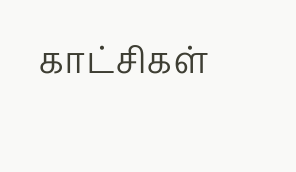காட்சிகள்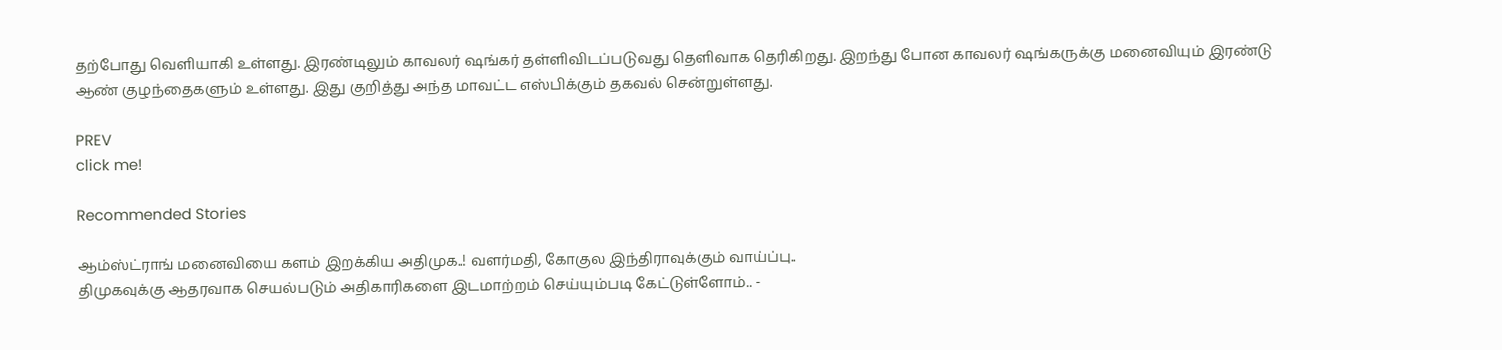தற்போது வெளியாகி உள்ளது. இரண்டிலும் காவலர் ஷங்கர் தள்ளிவிடப்படுவது தெளிவாக தெரிகிறது. இறந்து போன காவலர் ஷங்கருக்கு மனைவியும் இரண்டு ஆண் குழந்தைகளும் உள்ளது. இது குறித்து அந்த மாவட்ட எஸ்பிக்கும் தகவல் சென்றுள்ளது.

PREV
click me!

Recommended Stories

ஆம்ஸ்ட்ராங் மனைவியை களம் இறக்கிய அதிமுக..! வளர்மதி, கோகுல இந்திராவுக்கும் வாய்ப்பு..
திமுகவுக்கு ஆதரவாக செயல்படும் அதிகாரிகளை இடமாற்றம் செய்யும்படி கேட்டுள்ளோம்.. -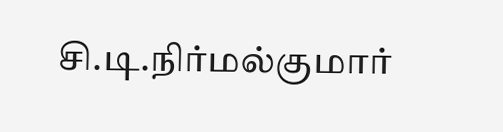சி.டி.நிர்மல்குமார்